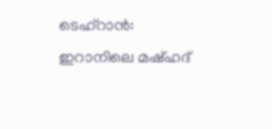ടെഹ്റാൻ: ഇറാനിലെ മഷ്ഹദ്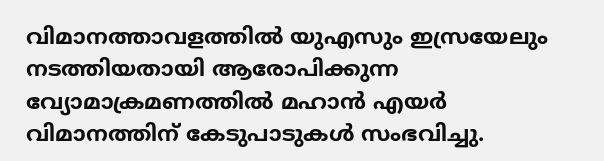വിമാനത്താവളത്തിൽ യുഎസും ഇസ്രയേലും നടത്തിയതായി ആരോപിക്കുന്ന വ്യോമാക്രമണത്തിൽ മഹാൻ എയർ വിമാനത്തിന് കേടുപാടുകൾ സംഭവിച്ചു.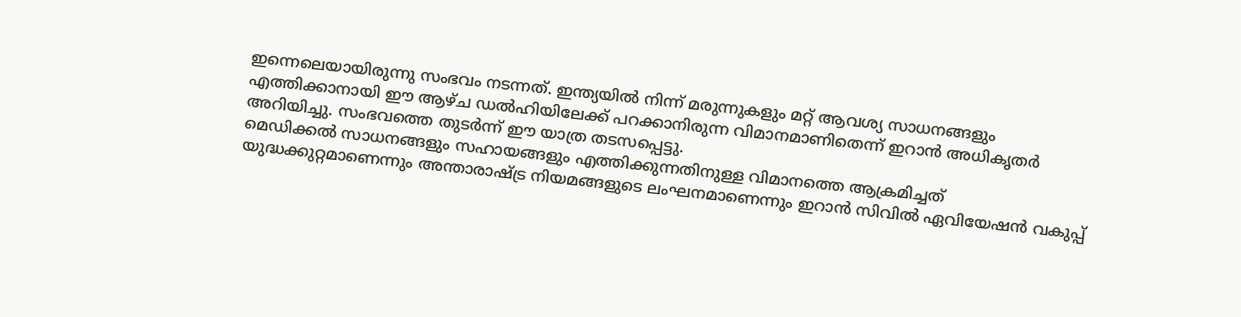ഇന്നെലെയായിരുന്നു സംഭവം നടന്നത്. ഇന്ത്യയിൽ നിന്ന് മരുന്നുകളും മറ്റ് ആവശ്യ സാധനങ്ങളും എത്തിക്കാനായി ഈ ആഴ്ച ഡൽഹിയിലേക്ക് പറക്കാനിരുന്ന വിമാനമാണിതെന്ന് ഇറാൻ അധികൃതർ അറിയിച്ചു. സംഭവത്തെ തുടർന്ന് ഈ യാത്ര തടസപ്പെട്ടു.
മെഡിക്കൽ സാധനങ്ങളും സഹായങ്ങളും എത്തിക്കുന്നതിനുള്ള വിമാനത്തെ ആക്രമിച്ചത് യുദ്ധക്കുറ്റമാണെന്നും അന്താരാഷ്ട്ര നിയമങ്ങളുടെ ലംഘനമാണെന്നും ഇറാൻ സിവിൽ ഏവിയേഷൻ വകുപ്പ്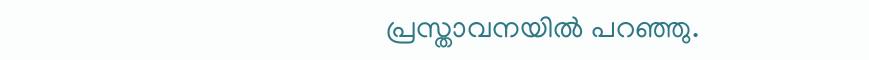പ്രസ്താവനയിൽ പറഞ്ഞു.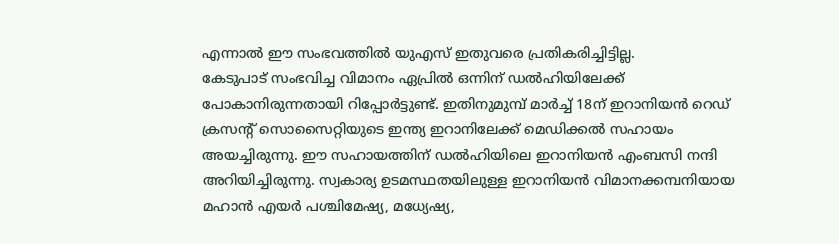എന്നാൽ ഈ സംഭവത്തിൽ യുഎസ് ഇതുവരെ പ്രതികരിച്ചിട്ടില്ല.
കേടുപാട് സംഭവിച്ച വിമാനം ഏപ്രിൽ ഒന്നിന് ഡൽഹിയിലേക്ക് പോകാനിരുന്നതായി റിപ്പോർട്ടുണ്ട്. ഇതിനുമുമ്പ് മാർച്ച് 18ന് ഇറാനിയൻ റെഡ് ക്രസന്റ് സൊസൈറ്റിയുടെ ഇന്ത്യ ഇറാനിലേക്ക് മെഡിക്കൽ സഹായം അയച്ചിരുന്നു. ഈ സഹായത്തിന് ഡൽഹിയിലെ ഇറാനിയൻ എംബസി നന്ദി അറിയിച്ചിരുന്നു. സ്വകാര്യ ഉടമസ്ഥതയിലുള്ള ഇറാനിയൻ വിമാനക്കമ്പനിയായ മഹാൻ എയർ പശ്ചിമേഷ്യ, മധ്യേഷ്യ,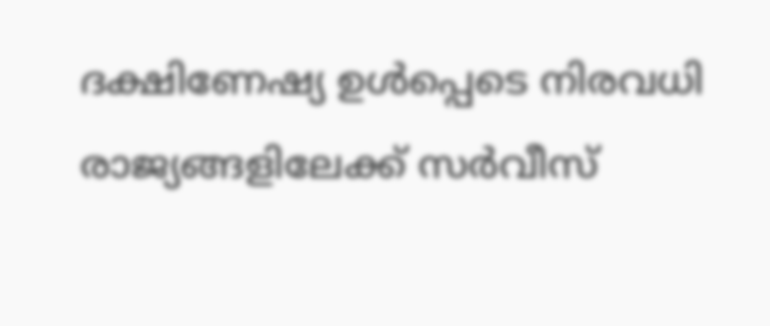ദക്ഷിണേഷ്യ ഉൾപ്പെടെ നിരവധി രാജ്യങ്ങളിലേക്ക് സർവീസ്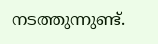നടത്തുന്നുണ്ട്.